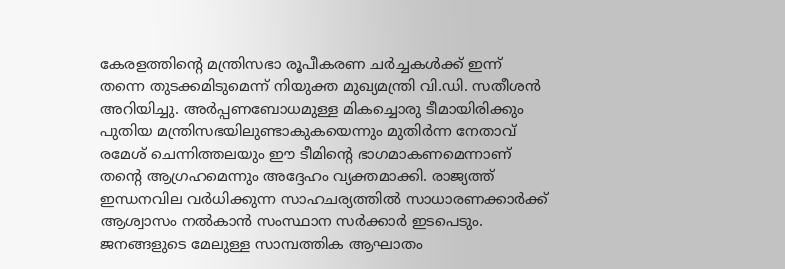കേരളത്തിന്റെ മന്ത്രിസഭാ രൂപീകരണ ചർച്ചകൾക്ക് ഇന്ന് തന്നെ തുടക്കമിടുമെന്ന് നിയുക്ത മുഖ്യമന്ത്രി വി.ഡി. സതീശൻ അറിയിച്ചു. അർപ്പണബോധമുള്ള മികച്ചൊരു ടീമായിരിക്കും പുതിയ മന്ത്രിസഭയിലുണ്ടാകുകയെന്നും മുതിർന്ന നേതാവ് രമേശ് ചെന്നിത്തലയും ഈ ടീമിന്റെ ഭാഗമാകണമെന്നാണ് തന്റെ ആഗ്രഹമെന്നും അദ്ദേഹം വ്യക്തമാക്കി. രാജ്യത്ത് ഇന്ധനവില വർധിക്കുന്ന സാഹചര്യത്തിൽ സാധാരണക്കാർക്ക് ആശ്വാസം നൽകാൻ സംസ്ഥാന സർക്കാർ ഇടപെടും. ജനങ്ങളുടെ മേലുള്ള സാമ്പത്തിക ആഘാതം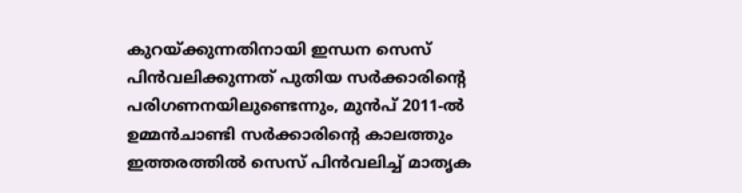കുറയ്ക്കുന്നതിനായി ഇന്ധന സെസ് പിൻവലിക്കുന്നത് പുതിയ സർക്കാരിന്റെ പരിഗണനയിലുണ്ടെന്നും, മുൻപ് 2011-ൽ ഉമ്മൻചാണ്ടി സർക്കാരിന്റെ കാലത്തും ഇത്തരത്തിൽ സെസ് പിൻവലിച്ച് മാതൃക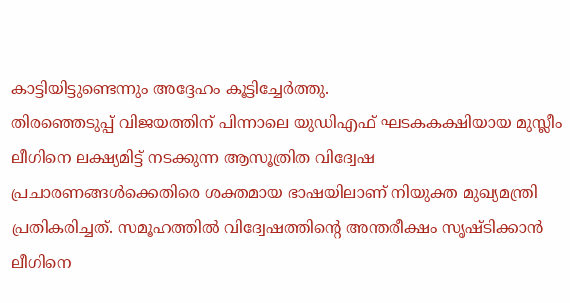കാട്ടിയിട്ടുണ്ടെന്നും അദ്ദേഹം കൂട്ടിച്ചേർത്തു.
തിരഞ്ഞെടുപ്പ് വിജയത്തിന് പിന്നാലെ യുഡിഎഫ് ഘടകകക്ഷിയായ മുസ്ലീം ലീഗിനെ ലക്ഷ്യമിട്ട് നടക്കുന്ന ആസൂത്രിത വിദ്വേഷ പ്രചാരണങ്ങൾക്കെതിരെ ശക്തമായ ഭാഷയിലാണ് നിയുക്ത മുഖ്യമന്ത്രി പ്രതികരിച്ചത്. സമൂഹത്തിൽ വിദ്വേഷത്തിന്റെ അന്തരീക്ഷം സൃഷ്ടിക്കാൻ ലീഗിനെ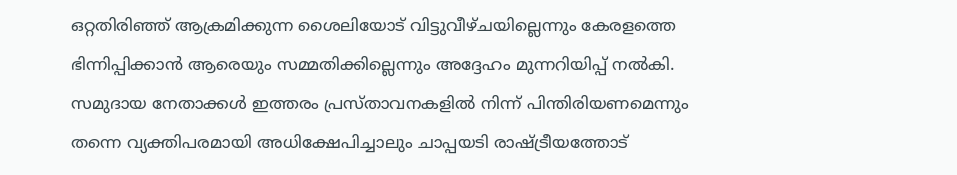ഒറ്റതിരിഞ്ഞ് ആക്രമിക്കുന്ന ശൈലിയോട് വിട്ടുവീഴ്ചയില്ലെന്നും കേരളത്തെ ഭിന്നിപ്പിക്കാൻ ആരെയും സമ്മതിക്കില്ലെന്നും അദ്ദേഹം മുന്നറിയിപ്പ് നൽകി. സമുദായ നേതാക്കൾ ഇത്തരം പ്രസ്താവനകളിൽ നിന്ന് പിന്തിരിയണമെന്നും തന്നെ വ്യക്തിപരമായി അധിക്ഷേപിച്ചാലും ചാപ്പയടി രാഷ്ട്രീയത്തോട്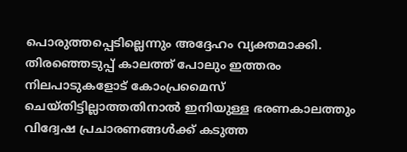പൊരുത്തപ്പെടില്ലെന്നും അദ്ദേഹം വ്യക്തമാക്കി. തിരഞ്ഞെടുപ്പ് കാലത്ത് പോലും ഇത്തരം നിലപാടുകളോട് കോംപ്രമൈസ് ചെയ്തിട്ടില്ലാത്തതിനാൽ ഇനിയുള്ള ഭരണകാലത്തും വിദ്വേഷ പ്രചാരണങ്ങൾക്ക് കടുത്ത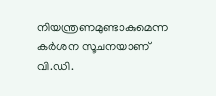നിയന്ത്രണമുണ്ടാകുമെന്ന കർശന സൂചനയാണ് വി.ഡി.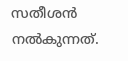സതീശൻ നൽകുന്നത്.